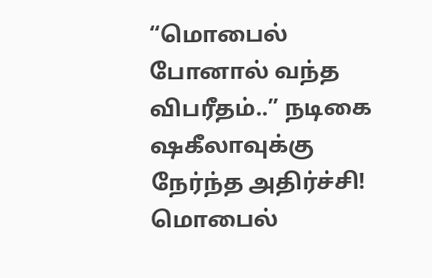“மொபைல் போனால் வந்த விபரீதம்..” நடிகை ஷகீலாவுக்கு நேர்ந்த அதிர்ச்சி!
மொபைல்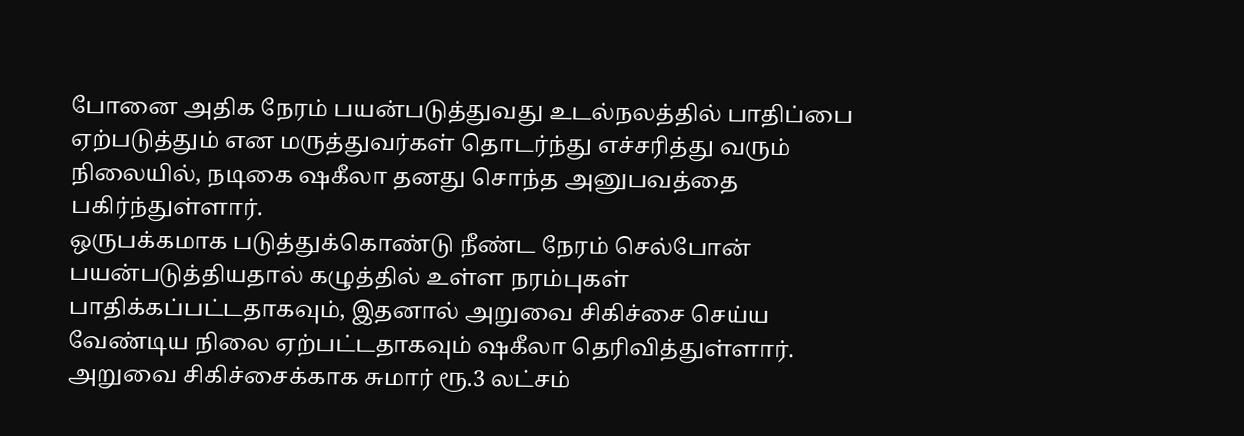போனை அதிக நேரம் பயன்படுத்துவது உடல்நலத்தில் பாதிப்பை ஏற்படுத்தும் என மருத்துவர்கள் தொடர்ந்து எச்சரித்து வரும் நிலையில், நடிகை ஷகீலா தனது சொந்த அனுபவத்தை பகிர்ந்துள்ளார்.
ஒருபக்கமாக படுத்துக்கொண்டு நீண்ட நேரம் செல்போன் பயன்படுத்தியதால் கழுத்தில் உள்ள நரம்புகள் பாதிக்கப்பட்டதாகவும், இதனால் அறுவை சிகிச்சை செய்ய வேண்டிய நிலை ஏற்பட்டதாகவும் ஷகீலா தெரிவித்துள்ளார். அறுவை சிகிச்சைக்காக சுமார் ரூ.3 லட்சம்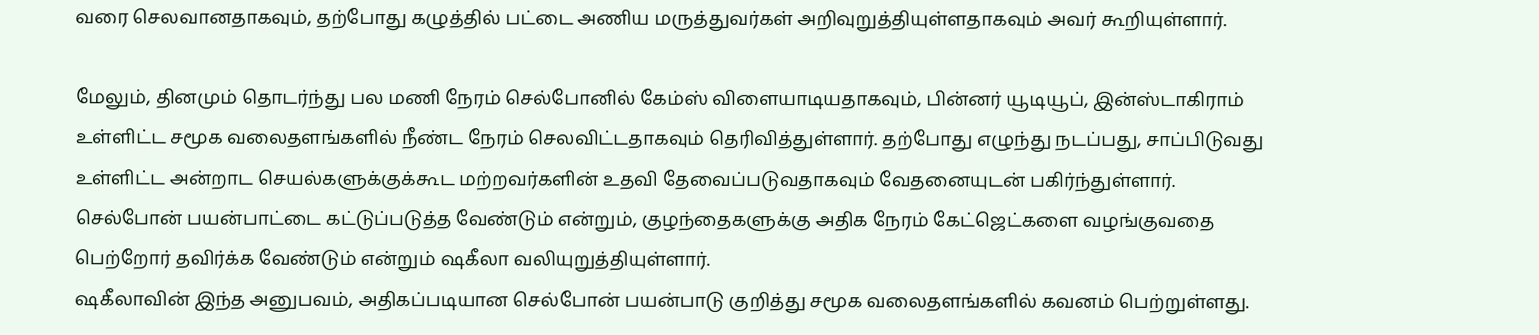வரை செலவானதாகவும், தற்போது கழுத்தில் பட்டை அணிய மருத்துவர்கள் அறிவுறுத்தியுள்ளதாகவும் அவர் கூறியுள்ளார்.

மேலும், தினமும் தொடர்ந்து பல மணி நேரம் செல்போனில் கேம்ஸ் விளையாடியதாகவும், பின்னர் யூடியூப், இன்ஸ்டாகிராம் உள்ளிட்ட சமூக வலைதளங்களில் நீண்ட நேரம் செலவிட்டதாகவும் தெரிவித்துள்ளார். தற்போது எழுந்து நடப்பது, சாப்பிடுவது உள்ளிட்ட அன்றாட செயல்களுக்குக்கூட மற்றவர்களின் உதவி தேவைப்படுவதாகவும் வேதனையுடன் பகிர்ந்துள்ளார்.
செல்போன் பயன்பாட்டை கட்டுப்படுத்த வேண்டும் என்றும், குழந்தைகளுக்கு அதிக நேரம் கேட்ஜெட்களை வழங்குவதை பெற்றோர் தவிர்க்க வேண்டும் என்றும் ஷகீலா வலியுறுத்தியுள்ளார்.
ஷகீலாவின் இந்த அனுபவம், அதிகப்படியான செல்போன் பயன்பாடு குறித்து சமூக வலைதளங்களில் கவனம் பெற்றுள்ளது.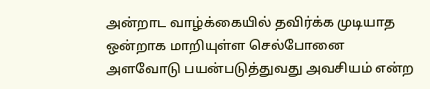அன்றாட வாழ்க்கையில் தவிர்க்க முடியாத ஒன்றாக மாறியுள்ள செல்போனை அளவோடு பயன்படுத்துவது அவசியம் என்ற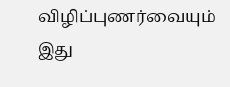விழிப்புணர்வையும் இது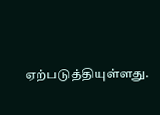ஏற்படுத்தியுள்ளது.